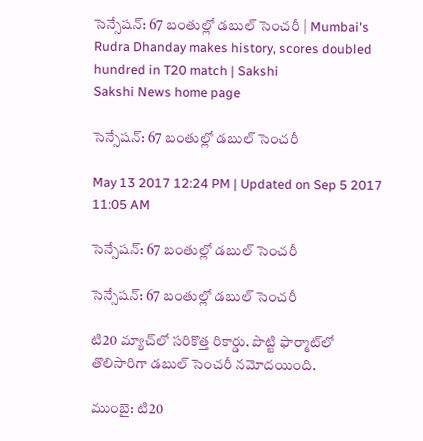సెన్సేషన్‌: 67 బంతుల్లో డబుల్‌ సెంచరీ | Mumbai's Rudra Dhanday makes history, scores doubled hundred in T20 match | Sakshi
Sakshi News home page

సెన్సేషన్‌: 67 బంతుల్లో డబుల్‌ సెంచరీ

May 13 2017 12:24 PM | Updated on Sep 5 2017 11:05 AM

సెన్సేషన్‌: 67 బంతుల్లో డబుల్‌ సెంచరీ

సెన్సేషన్‌: 67 బంతుల్లో డబుల్‌ సెంచరీ

టి20 మ్యాచ్‌లో సరికొత్త రికార్డు. పొట్టి ఫార్మాట్‌లో తొలిసారిగా డబుల్‌ సెంచరీ నమోదయింది.

ముంబై: టి20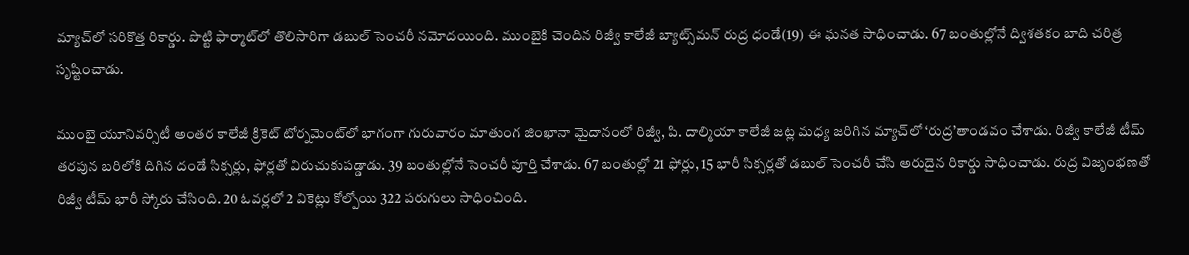మ్యాచ్‌లో సరికొత్త రికార్డు. పొట్టి ఫార్మాట్‌లో తొలిసారిగా డబుల్‌ సెంచరీ నమోదయింది. ముంబైకి చెందిన రిజ్వీ కాలేజీ బ్యాట్స్‌మన్‌ రుద్ర ధండే(19) ఈ ఘనత సాధించాడు. 67 బంతుల్లోనే ద్విశతకం బాది చరిత్ర సృష్టించాడు.

ముంబై యూనివర్సిటీ అంతర కాలేజీ క్రికెట్‌ టోర్నమెంట్‌లో భాగంగా గురువారం మాతుంగ జింఖానా మైదానంలో రిజ్వీ, పి. దాల్మియా కాలేజీ జట్ల మధ్య జరిగిన మ్యాచ్‌లో ‘రుద్ర’తాండవం చేశాడు. రిజ్వీ కాలేజీ టీమ్‌ తరపున బరిలోకి దిగిన దండే సిక్సర్లు, ఫోర్లతో విరుచుకుపడ్డాడు. 39 బంతుల్లోనే సెంచరీ పూర్తి చేశాడు. 67 బంతుల్లో 21 ఫోర్లు, 15 భారీ సిక్సర్లతో డబుల్‌ సెంచరీ చేసి అరుదైన రికార్డు సాధించాడు. రుద్ర విజృంభణతో రిజ్వీ టీమ్‌ భారీ స్కోరు చేసింది. 20 ఓవర్లలో 2 వికెట్లు కోల్పోయి 322 పరుగులు సాధించింది.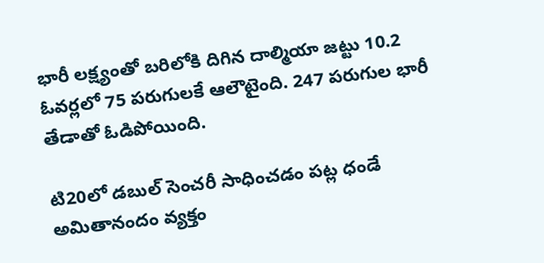భారీ లక్ష్యంతో బరిలోకి దిగిన దాల్మియా జట్టు 10.2 ఓవర్లలో 75 పరుగులకే ఆలౌటైంది. 247 పరుగుల భారీ తేడాతో ఓడిపోయింది.

టి20లో డబుల్‌ సెంచరీ సాధించడం పట్ల ధండే అమితానందం వ్యక్తం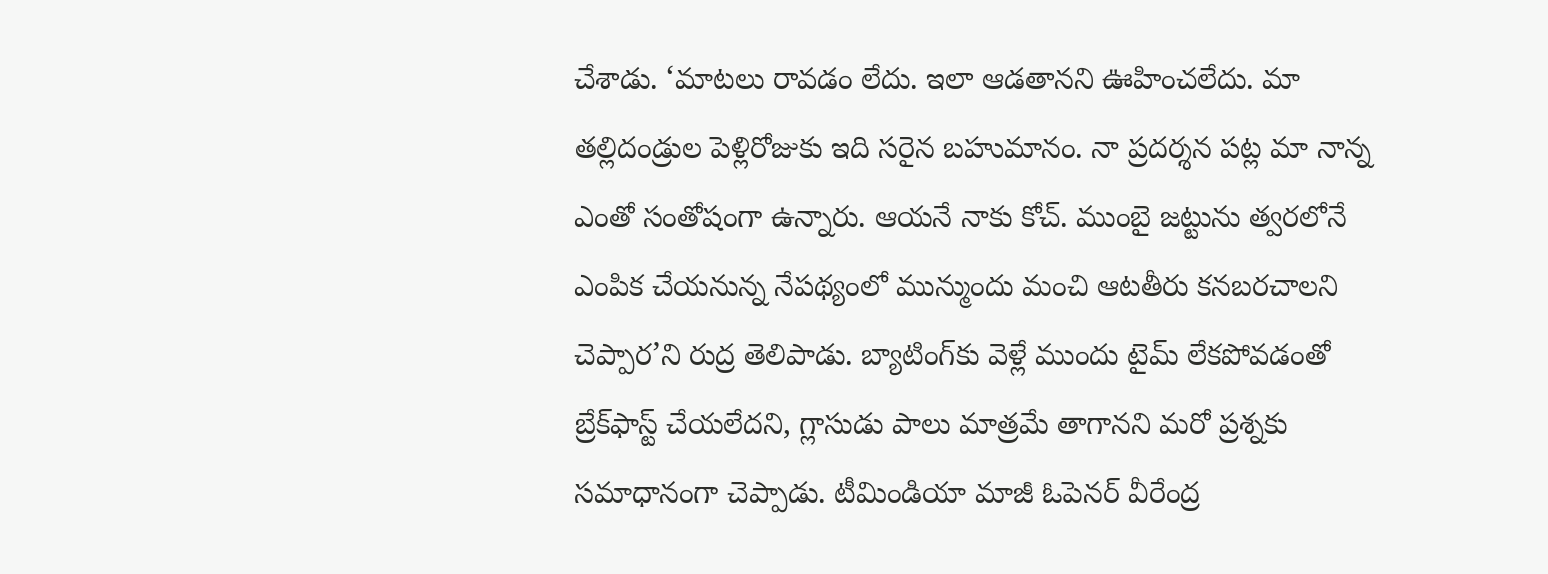చేశాడు. ‘మాటలు రావడం లేదు. ఇలా ఆడతానని ఊహించలేదు. మా తల్లిదండ్రుల పెళ్లిరోజుకు ఇది సరైన బహుమానం. నా ప్రదర్శన పట్ల మా నాన్న ఎంతో సంతోషంగా ఉన్నారు. ఆయనే నాకు కోచ్‌. ముంబై జట్టును త్వరలోనే ఎంపిక చేయనున్న నేపథ్యంలో మున్ముందు మంచి ఆటతీరు కనబరచాలని చెప్పార’ని రుద్ర తెలిపాడు. బ్యాటింగ్‌కు వెళ్లే ముందు టైమ్‌ లేకపోవడంతో బ్రేక్‌ఫాస్ట్‌ చేయలేదని, గ్లాసుడు పాలు మాత్రమే తాగానని మరో ప్రశ్నకు సమాధానంగా చెప్పాడు. టీమిండియా మాజీ ఓపెనర్‌ వీరేంద్ర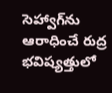సెహ్వాగ్‌ను ఆరాధించే రుద్ర భవిష్యత్తులో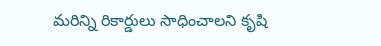మరిన్ని రికార్డులు సాధించాలని కృషి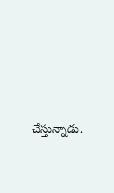చేస్తున్నాడు.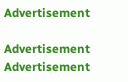Advertisement

Advertisement
Advertisement